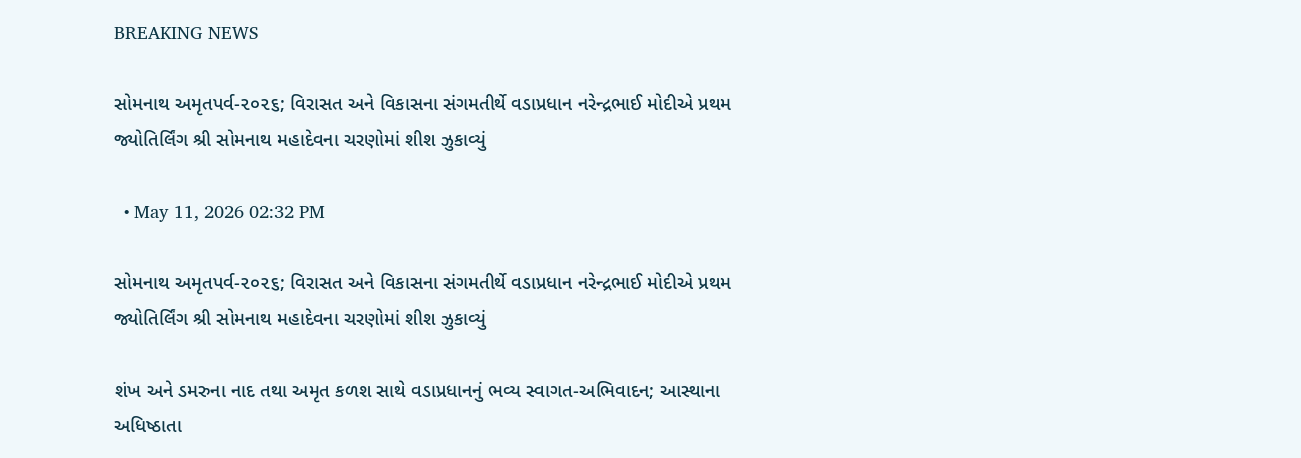BREAKING NEWS

સોમનાથ અમૃતપર્વ-૨૦૨૬; વિરાસત અને વિકાસના સંગમતીર્થે વડાપ્રધાન નરેન્દ્રભાઈ મોદીએ પ્રથમ જ્યોતિર્લિંગ શ્રી સોમનાથ મહાદેવના ચરણોમાં શીશ ઝુકાવ્યું

  • May 11, 2026 02:32 PM

સોમનાથ અમૃતપર્વ-૨૦૨૬; વિરાસત અને વિકાસના સંગમતીર્થે વડાપ્રધાન નરેન્દ્રભાઈ મોદીએ પ્રથમ જ્યોતિર્લિંગ શ્રી સોમનાથ મહાદેવના ચરણોમાં શીશ ઝુકાવ્યું

શંખ અને ડમરુના નાદ તથા અમૃત કળશ સાથે વડાપ્રધાનનું ભવ્ય સ્વાગત-અભિવાદન; આસ્થાના અધિષ્ઠાતા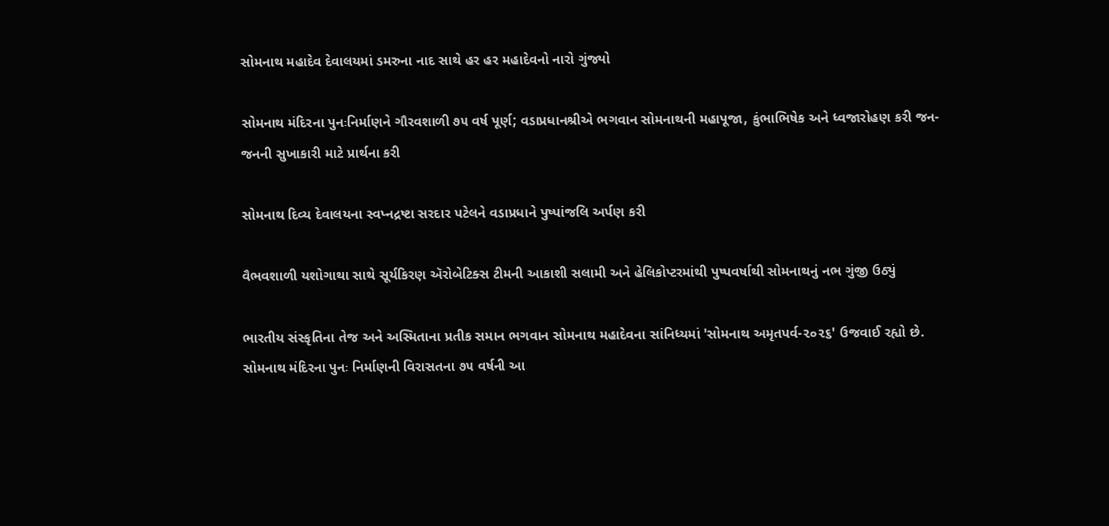સોમનાથ મહાદેવ દેવાલયમાં ડમરુના નાદ સાથે હર હર મહાદેવનો નારો ગુંજ્યો

સોમનાથ મંદિરના પુનઃનિર્માણને ગૌરવશાળી ૭૫ વર્ષ પૂર્ણ; વડાપ્રધાનશ્રીએ ભગવાન સોમનાથની મહાપૂજા, કુંભાભિષેક અને ધ્વજારોહણ કરી જન-જનની સુખાકારી માટે પ્રાર્થના કરી

સોમનાથ દિવ્ય દેવાલયના સ્વપ્નદ્રષ્ટા સરદાર પટેલને વડાપ્રધાને પુષ્પાંજલિ અર્પણ કરી

વૈભવશાળી યશોગાથા સાથે સૂર્યકિરણ ઍરોબેટિક્સ ટીમની આકાશી સલામી અને હેલિકોપ્ટરમાંથી પુષ્પવર્ષાથી સોમનાથનું નભ ગુંજી ઉઠ્યું

ભારતીય સંસ્કૃતિના તેજ અને અસ્મિતાના પ્રતીક સમાન ભગવાન સોમનાથ મહાદેવના સાંનિધ્યમાં 'સોમનાથ અમૃતપર્વ-૨૦૨૬' ઉજવાઈ રહ્યો છે. સોમનાથ મંદિરના પુનઃ નિર્માણની વિરાસતના ૭૫ વર્ષની આ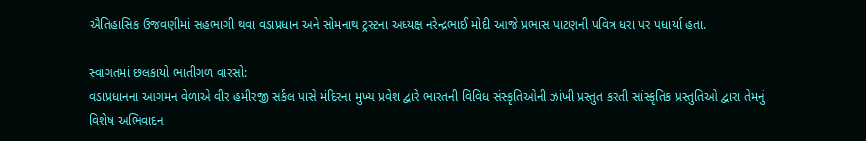ઐતિહાસિક ઉજવણીમાં સહભાગી થવા વડાપ્રધાન અને સોમનાથ ટ્રસ્ટના અધ્યક્ષ નરેન્દ્રભાઈ મોદી આજે પ્રભાસ પાટણની પવિત્ર ધરા પર પધાર્યા હતા.

સ્વાગતમાં છલકાયો ભાતીગળ વારસો:
વડાપ્રધાનના આગમન વેળાએ વીર હમીરજી સર્કલ પાસે મંદિરના મુખ્ય પ્રવેશ દ્વારે ભારતની વિવિધ સંસ્કૃતિઓની ઝાંખી પ્રસ્તુત કરતી સાંસ્કૃતિક પ્રસ્તુતિઓ દ્વારા તેમનું વિશેષ અભિવાદન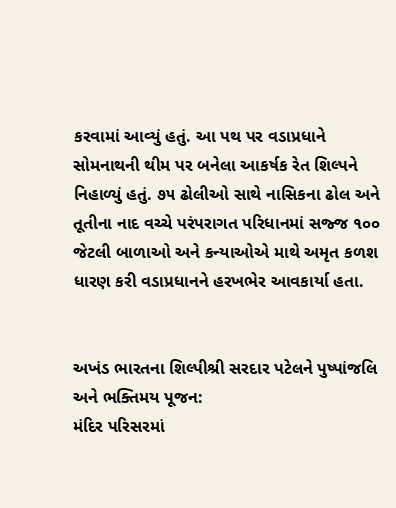કરવામાં આવ્યું હતું. આ પથ પર વડાપ્રધાને સોમનાથની થીમ પર બનેલા આકર્ષક રેત શિલ્પને નિહાળ્યું હતું. ૭૫ ઢોલીઓ સાથે નાસિકના ઢોલ અને તૂતીના નાદ વચ્ચે પરંપરાગત પરિધાનમાં સજ્જ ૧૦૦ જેટલી બાળાઓ અને કન્યાઓએ માથે અમૃત કળશ ધારણ કરી વડાપ્રધાનને હરખભેર આવકાર્યા હતા.


અખંડ ભારતના શિલ્પીશ્રી સરદાર પટેલને પુષ્પાંજલિ અને ભક્તિમય પૂજન:
મંદિર પરિસરમાં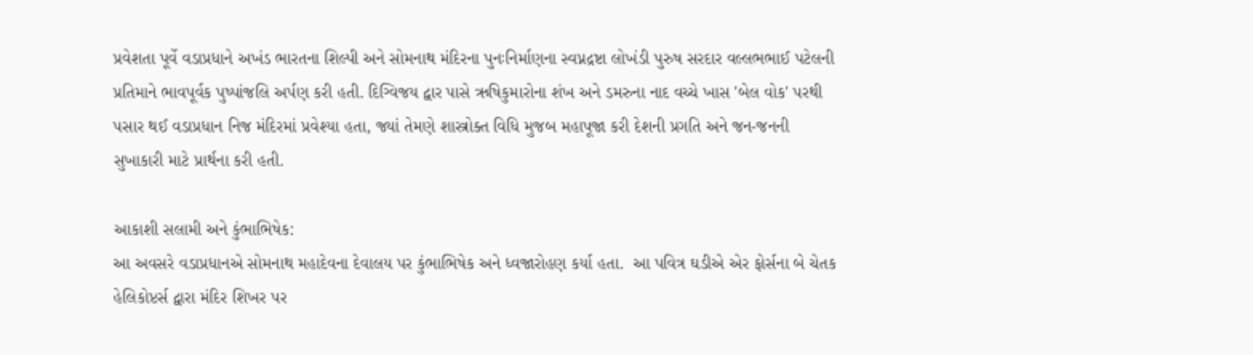પ્રવેશતા પૂર્વે વડાપ્રધાને અખંડ ભારતના શિલ્પી અને સોમનાથ મંદિરના પુનઃનિર્માણના સ્વપ્નદ્રષ્ટા લોખંડી પુરુષ સરદાર વલ્લભભાઈ પટેલની પ્રતિમાને ભાવપૂર્વક પુષ્પાંજલિ અર્પણ કરી હતી. દિગ્વિજય દ્વાર પાસે ઋષિકુમારોના શંખ અને ડમરુના નાદ વચ્ચે ખાસ 'બેલ વોક' પરથી પસાર થઈ વડાપ્રધાન નિજ મંદિરમાં પ્રવેશ્યા હતા, જ્યાં તેમણે શાસ્ત્રોક્ત વિધિ મુજબ મહાપૂજા કરી દેશની પ્રગતિ અને જન-જનની સુખાકારી માટે પ્રાર્થના કરી હતી.

આકાશી સલામી અને કુંભાભિષેક:
આ અવસરે વડાપ્રધાનએ સોમનાથ મહાદેવના દેવાલય પર કુંભાભિષેક અને ધ્વજારોહણ કર્યા હતા.  આ પવિત્ર ઘડીએ એર ફોર્સના બે ચેતક હેલિકોપ્ટર્સ દ્વારા મંદિર શિખર પર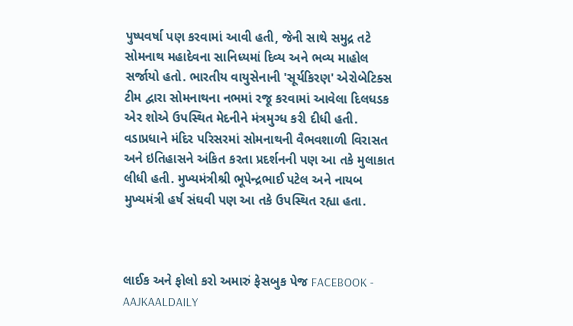પુષ્પવર્ષા પણ કરવામાં આવી હતી, જેની સાથે સમુદ્ર તટે સોમનાથ મહાદેવના સાનિધ્યમાં દિવ્ય અને ભવ્ય માહોલ સર્જાયો હતો. ભારતીય વાયુસેનાની 'સૂર્યકિરણ' એરોબેટિક્સ ટીમ દ્વારા સોમનાથના નભમાં રજૂ કરવામાં આવેલા દિલધડક એર શોએ ઉપસ્થિત મેદનીને મંત્રમુગ્ધ કરી દીધી હતી. વડાપ્રધાને મંદિર પરિસરમાં સોમનાથની વૈભવશાળી વિરાસત અને ઇતિહાસને અંકિત કરતા પ્રદર્શનની પણ આ તકે મુલાકાત લીધી હતી. મુખ્યમંત્રીશ્રી ભૂપેન્દ્રભાઈ પટેલ અને નાયબ મુખ્યમંત્રી હર્ષ સંઘવી પણ આ તકે ઉપસ્થિત રહ્યા હતા.



લાઈક અને ફોલો કરો અમારું ફેસબુક પેજ FACEBOOK - AAJKAALDAILY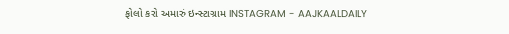ફોલો કરો અમારું ઇન્સ્ટાગ્રામ INSTAGRAM - AAJKAALDAILY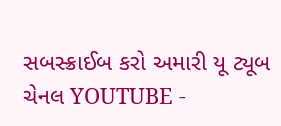સબસ્ક્રાઈબ કરો અમારી યૂ ટ્યૂબ ચેનલ YOUTUBE -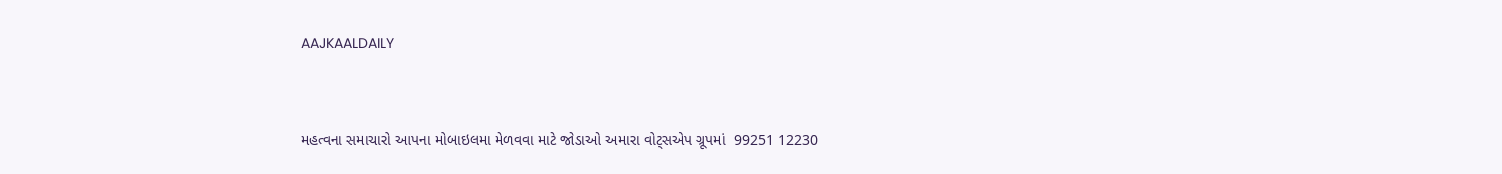AAJKAALDAILY


મહત્વના સમાચારો આપના મોબાઇલમા મેળવવા માટે જોડાઓ અમારા વોટ્સએપ ગ્રૂપમાં  99251 12230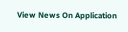View News On Application